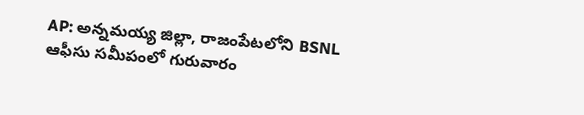AP: అన్నమయ్య జిల్లా, రాజంపేటలోని BSNL ఆఫీసు సమీపంలో గురువారం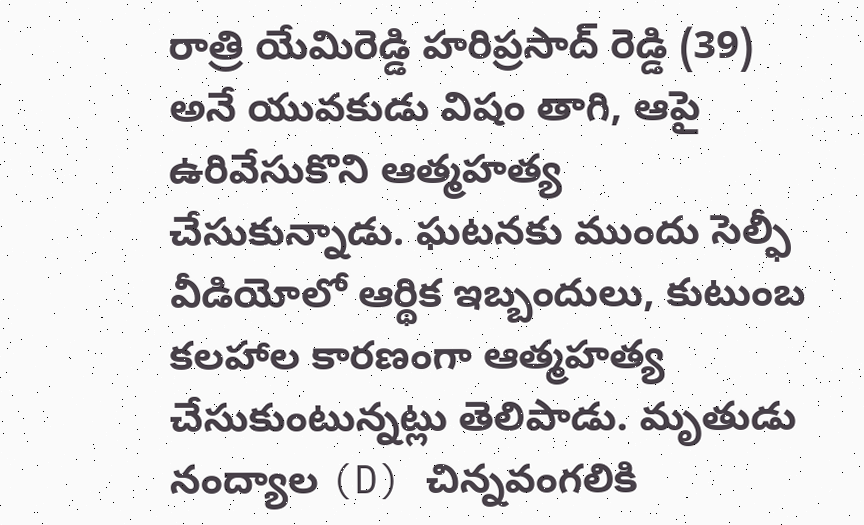రాత్రి యేమిరెడ్డి హరిప్రసాద్ రెడ్డి (39) అనే యువకుడు విషం తాగి, ఆపై ఉరివేసుకొని ఆత్మహత్య చేసుకున్నాడు. ఘటనకు ముందు సెల్ఫీ వీడియోలో ఆర్థిక ఇబ్బందులు, కుటుంబ కలహాల కారణంగా ఆత్మహత్య చేసుకుంటున్నట్లు తెలిపాడు. మృతుడు నంద్యాల (D) చిన్నవంగలికి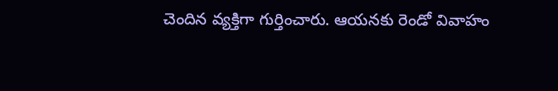చెందిన వ్యక్తిగా గుర్తించారు. ఆయనకు రెండో వివాహం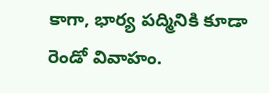కాగా, భార్య పద్మినికి కూడా రెండో వివాహం.